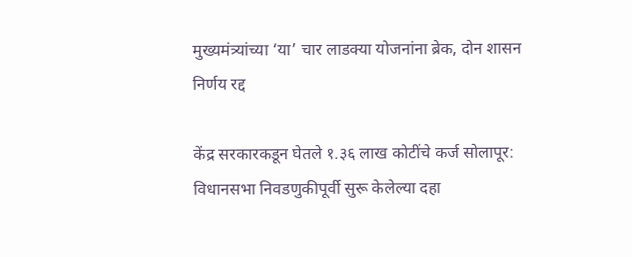मुख्यमंत्र्यांच्या ‘या’ चार लाडक्या योजनांना ब्रेक, दोन शासन निर्णय रद्द

केंद्र सरकारकडून घेतले १.३६ लाख कोटींचे कर्ज सोलापूर: विधानसभा निवडणुकीपूर्वी सुरू केलेल्या दहा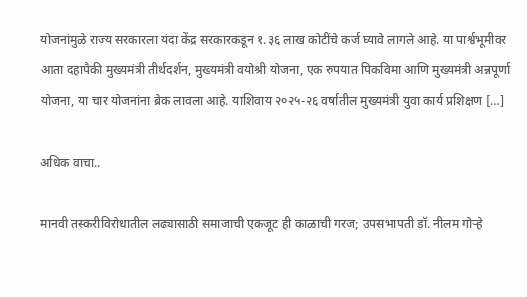योजनांमुळे राज्य सरकारला यंदा केंद्र सरकारकडून १.३६ लाख कोटींचे कर्ज घ्यावे लागले आहे. या पार्श्वभूमीवर आता दहापैकी मुख्यमंत्री तीर्थदर्शन, मुख्यमंत्री वयोश्री योजना, एक रुपयात पिकविमा आणि मुख्यमंत्री अन्नपूर्णा योजना, या चार योजनांना ब्रेक लावला आहे. याशिवाय २०२५-२६ वर्षातील मुख्यमंत्री युवा कार्य प्रशिक्षण […]

अधिक वाचा..

मानवी तस्करीविरोधातील लढ्यासाठी समाजाची एकजूट ही काळाची गरज; उपसभापती डॉ. नीलम गोऱ्हे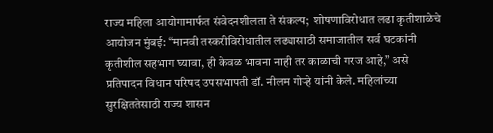राज्य महिला आयोगामार्फत संवेदनशीलता ते संकल्प;  शोषणाविरोधात लढा कृतीशाळेचे आयोजन मुंबई: “मानवी तस्करीविरोधातील लढ्यासाठी समाजातील सर्व घटकांनी कृतीशील सहभाग घ्यावा, ही केवळ भावना नाही तर काळाची गरज आहे,” असे प्रतिपादन विधान परिषद उपसभापती डॉ. नीलम गोऱ्हे यांनी केले. महिलांच्या सुरक्षिततेसाठी राज्य शासन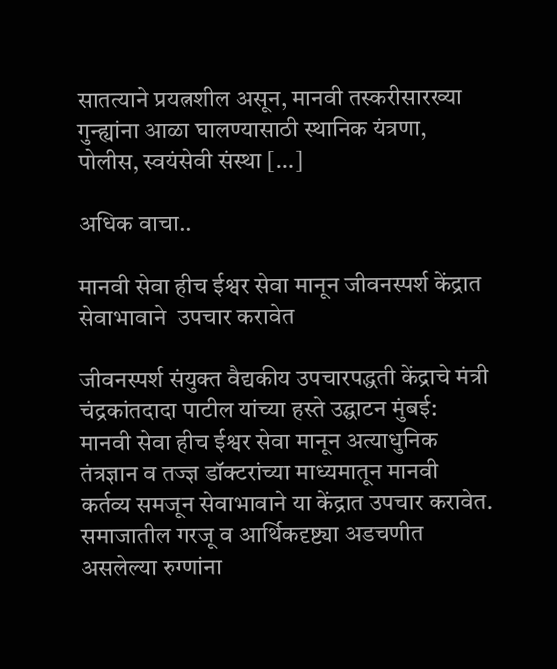सातत्याने प्रयत्नशील असून, मानवी तस्करीसारख्या गुन्ह्यांना आळा घालण्यासाठी स्थानिक यंत्रणा, पोलीस, स्वयंसेवी संस्था […]

अधिक वाचा..

मानवी सेवा हीच ईश्वर सेवा मानून जीवनस्पर्श केंद्रात सेवाभावाने  उपचार करावेत

जीवनस्पर्श संयुक्त वैद्यकीय उपचारपद्धती केंद्राचे मंत्री चंद्रकांतदादा पाटील यांच्या हस्ते उद्घाटन मुंबई:  मानवी सेवा हीच ईश्वर सेवा मानून अत्याधुनिक तंत्रज्ञान व तज्ज्ञ डॉक्टरांच्या माध्यमातून मानवी कर्तव्य समजून सेवाभावाने या केंद्रात उपचार करावेत.  समाजातील गरजू व आर्थिकदृष्ट्या अडचणीत असलेल्या रुग्णांना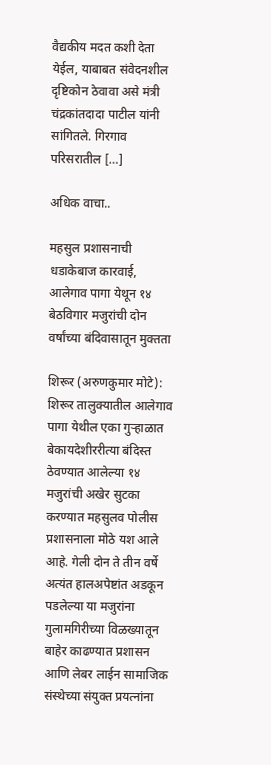वैद्यकीय मदत कशी देता येईल, याबाबत संवेदनशील दृष्टिकोन ठेवावा असे मंत्री चंद्रकांतदादा पाटील यांनी सांगितले. गिरगाव परिसरातील […]

अधिक वाचा..

महसुल प्रशासनाची धडाकेबाज कारवाई, आलेगाव पागा येथून १४ बेठविगार मजुरांची दोन वर्षांच्या बंदिवासातून मुक्तता

शिरूर (अरुणकुमार मोटे): शिरूर तालुक्यातील आलेगाव पागा येथील एका गुऱ्हाळात बेकायदेशीररीत्या बंदिस्त ठेवण्यात आलेल्या १४ मजुरांची अखेर सुटका करण्यात महसुलव पोलीस प्रशासनाला मोठे यश आले आहे. गेली दोन ते तीन वर्षे अत्यंत हालअपेष्टांत अडकून पडलेल्या या मजुरांना गुलामगिरीच्या विळख्यातून बाहेर काढण्यात प्रशासन आणि लेबर लाईन सामाजिक संस्थेच्या संयुक्त प्रयत्नांना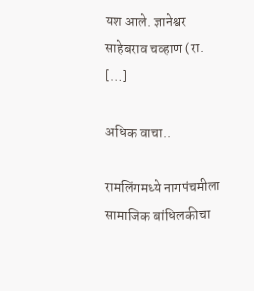यश आले. ज्ञानेश्वर साहेबराव चव्हाण (रा. […]

अधिक वाचा..

रामलिंगमध्ये नागपंचमीला सामाजिक बांधिलकीचा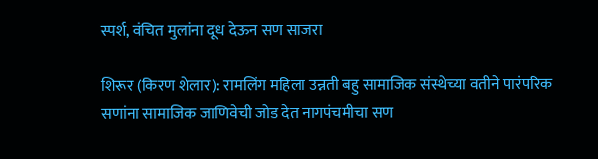स्पर्श, वंचित मुलांना दूध देऊन सण साजरा

शिरूर (किरण शेलार): रामलिंग महिला उन्नती बहु सामाजिक संस्थेच्या वतीने पारंपरिक सणांना सामाजिक जाणिवेची जोड देत नागपंचमीचा सण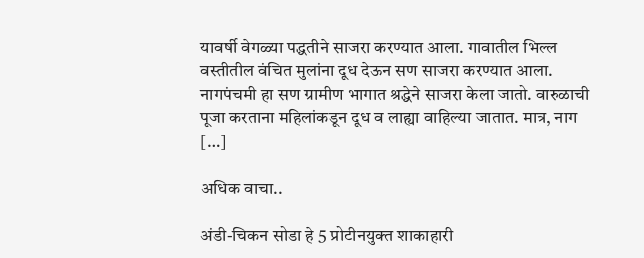यावर्षी वेगळ्या पद्धतीने साजरा करण्यात आला. गावातील भिल्ल वस्तीतील वंचित मुलांना दूध देऊन सण साजरा करण्यात आला. नागपंचमी हा सण ग्रामीण भागात श्रद्धेने साजरा केला जातो. वारुळाची पूजा करताना महिलांकडून दूध व लाह्या वाहिल्या जातात. मात्र, नाग […]

अधिक वाचा..

अंडी-चिकन सोडा हे 5 प्रोटीनयुक्त शाकाहारी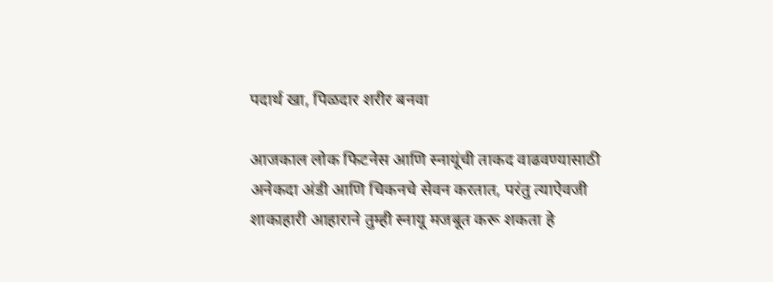पदार्थ खा, पिळदार शरीर बनवा

आजकाल लोक फिटनेस आणि स्नायूंची ताकद वाढवण्यासाठी अनेकदा अंडी आणि चिकनचे सेवन करतात, परंतु त्याऐवजी शाकाहारी आहाराने तुम्ही स्नायू मजबूत करू शकता हे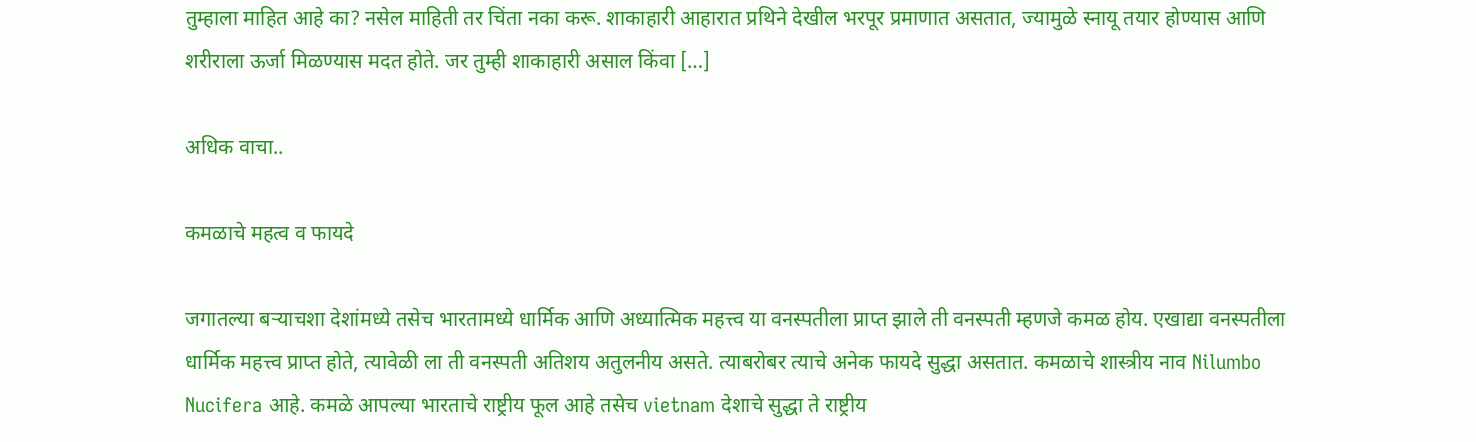तुम्हाला माहित आहे का? नसेल माहिती तर चिंता नका करू. शाकाहारी आहारात प्रथिने देखील भरपूर प्रमाणात असतात, ज्यामुळे स्नायू तयार होण्यास आणि शरीराला ऊर्जा मिळण्यास मदत होते. जर तुम्ही शाकाहारी असाल किंवा […]

अधिक वाचा..

कमळाचे महत्व व फायदे

जगातल्या बऱ्याचशा देशांमध्ये तसेच भारतामध्ये धार्मिक आणि अध्यात्मिक महत्त्व या वनस्पतीला प्राप्त झाले ती वनस्पती म्हणजे कमळ होय. एखाद्या वनस्पतीला धार्मिक महत्त्व प्राप्त होते, त्यावेळी ला ती वनस्पती अतिशय अतुलनीय असते. त्याबरोबर त्याचे अनेक फायदे सुद्धा असतात. कमळाचे शास्त्रीय नाव Nilumbo Nucifera आहे. कमळे आपल्या भारताचे राष्ट्रीय फूल आहे तसेच vietnam देशाचे सुद्धा ते राष्ट्रीय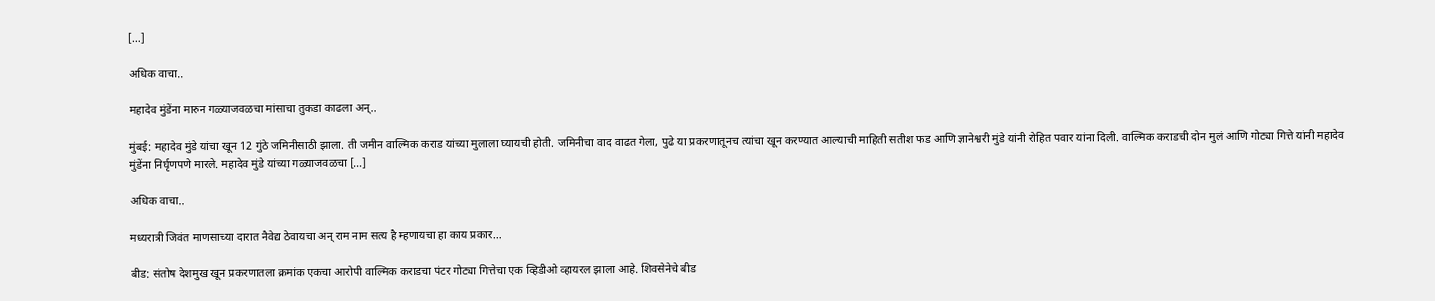[…]

अधिक वाचा..

महादेव मुंडेंना मारुन गळ्याजवळचा मांसाचा तुकडा काढला अन्..

मुंबई: महादेव मुंडे यांचा खून 12 गुंठे जमिनीसाठी झाला. ती जमीन वाल्मिक कराड यांच्या मुलाला घ्यायची होती. जमिनीचा वाद वाढत गेला, पुढे या प्रकरणातूनच त्यांचा खून करण्यात आल्याची माहिती सतीश फड आणि ज्ञानेश्वरी मुंडे यांनी रोहित पवार यांना दिली. वाल्मिक कराडची दोन मुलं आणि गोट्या गित्ते यांनी महादेव मुंडेंना निर्घृणपणे मारले. महादेव मुंडे यांच्या गळ्याजवळचा […]

अधिक वाचा..

मध्यरात्री जिवंत माणसाच्या दारात नैवेद्य ठेवायचा अन् राम नाम सत्य है म्हणायचा हा काय प्रकार…

बीड: संतोष देशमुख खून प्रकरणातला क्रमांक एकचा आरोपी वाल्मिक कराडचा पंटर गोट्या गित्तेचा एक व्हिडीओ व्हायरल झाला आहे. शिवसेनेचे बीड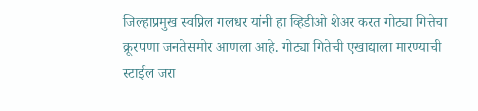जिल्हाप्रमुख स्वप्निल गलधर यांनी हा व्हिडीओ शेअर करत गोट्या गित्तेचा क्रूरपणा जनतेसमोर आणला आहे. गोट्या गितेची एखाद्याला मारण्याची स्टाईल जरा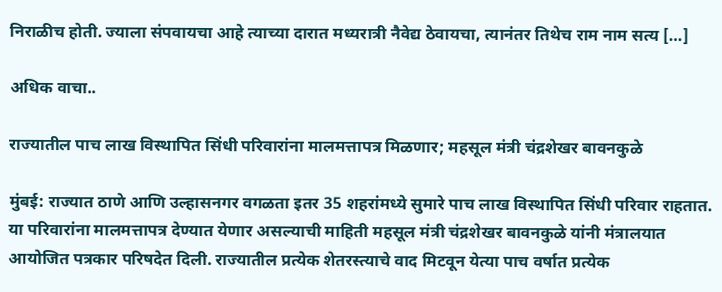निराळीच होती. ज्याला संपवायचा आहे त्याच्या दारात मध्यरात्री नैवेद्य ठेवायचा, त्यानंतर तिथेच राम नाम सत्य […]

अधिक वाचा..

राज्यातील पाच लाख विस्थापित सिंधी परिवारांना मालमत्तापत्र मिळणार; महसूल मंत्री चंद्रशेखर बावनकुळे

मुंबई: राज्यात ठाणे आणि उल्हासनगर वगळता इतर 35 शहरांमध्ये सुमारे पाच लाख विस्थापित सिंधी परिवार राहतात. या परिवारांना मालमत्तापत्र देण्यात येणार असल्याची माहिती महसूल मंत्री चंद्रशेखर बावनकुळे यांनी मंत्रालयात आयोजित पत्रकार परिषदेत दिली. राज्यातील प्रत्येक शेतरस्त्याचे वाद मिटवून येत्या पाच वर्षात प्रत्येक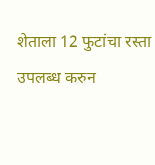शेताला 12 फुटांचा रस्ता उपलब्ध करुन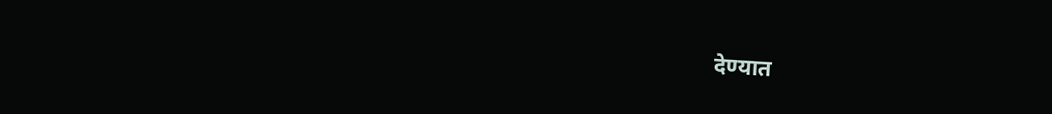देण्यात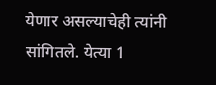येणार असल्याचेही त्यांनी सांगितले. येत्या 1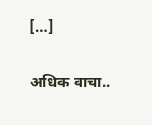[…]

अधिक वाचा..